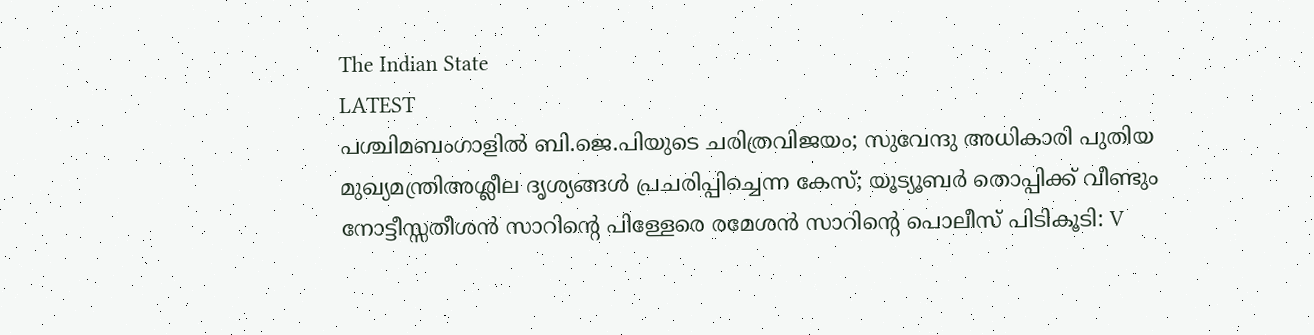The Indian State
LATEST
പശ്ചിമബംഗാളിൽ ബി.ജെ.പിയുടെ ചരിത്രവിജയം; സുവേന്ദു അധികാരി പുതിയ മുഖ്യമന്ത്രിഅശ്ലീല ദൃശ്യങ്ങള്‍ പ്രചരിപ്പിച്ചെന്ന കേസ്; യൂട്യൂബര്‍ തൊപ്പിക്ക് വീണ്ടും നോട്ടീസ്സതീശൻ സാറിന്റെ പിള്ളേരെ രമേശൻ സാറിന്റെ പൊലീസ് പിടികൂടി: V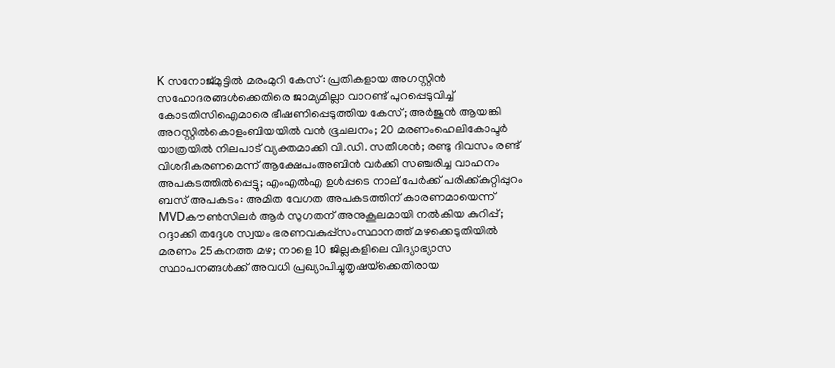K സനോജ്മുട്ടിൽ മരംമുറി കേസ്: പ്രതികളായ അഗസ്റ്റിൻ സഹോദരങ്ങൾക്കെതിരെ ജാമ്യമില്ലാ വാറണ്ട് പുറപ്പെടുവിച്ച് കോടതിസിഐമാരെ ഭീഷണിപ്പെടുത്തിയ കേസ്; അർജുൻ ആയങ്കി അറസ്റ്റിൽകൊളംബിയയിൽ വൻ ഭൂചലനം; 20 മരണംഹെലികോപ്ടർ യാത്രയിൽ നിലപാട് വ്യക്തമാക്കി വി.ഡി. സതീശൻ; രണ്ടു ദിവസം രണ്ട് വിശദീകരണമെന്ന് ആക്ഷേപംഅബിന്‍ വര്‍ക്കി സഞ്ചരിച്ച വാഹനം അപകടത്തില്‍പ്പെട്ടു; എംഎല്‍എ ഉള്‍പ്പടെ നാല് പേര്‍ക്ക് പരിക്ക്കുറ്റിപ്പുറം ബസ് അപകടം: അമിത വേഗത അപകടത്തിന് കാരണമായെന്ന് MVDകൗൺസിലർ ആർ സുഗതന് അനുകൂലമായി നല്‍കിയ കുറിപ്പ്; റദ്ദാക്കി തദ്ദേശ സ്വയം ഭരണവകുപ്പ്സംസ്ഥാനത്ത് മഴക്കെടുതിയിൽ മരണം 25കനത്ത മഴ; നാളെ 10 ജില്ലകളിലെ വിദ്യാഭ്യാസ സ്ഥാപനങ്ങൾക്ക് അവധി പ്രഖ്യാപിച്ചുതൃഷയ്‌ക്കെതിരായ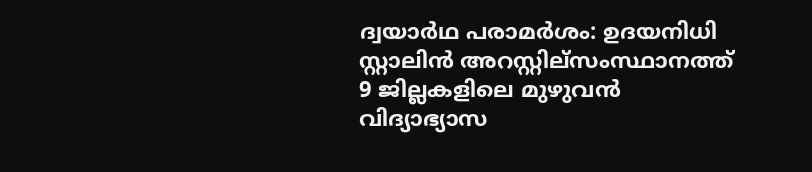ദ്വയാര്‍ഥ പരാമര്‍ശം: ഉദയനിധി സ്റ്റാലിന്‍ അറസ്റ്റില്സംസ്ഥാനത്ത് 9 ജില്ലകളിലെ മുഴുവൻ വിദ്യാഭ്യാസ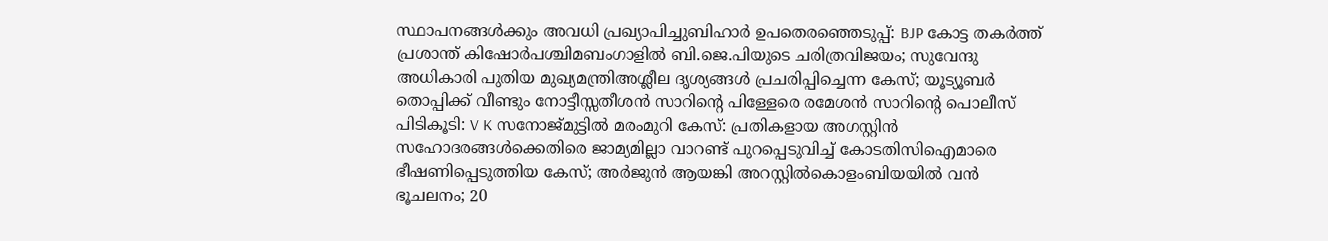സ്ഥാപനങ്ങൾക്കും അവധി പ്രഖ്യാപിച്ചുബിഹാർ ഉപതെരഞ്ഞെടുപ്പ്: BJP കോട്ട തകര്‍ത്ത് പ്രശാന്ത് കിഷോർപശ്ചിമബംഗാളിൽ ബി.ജെ.പിയുടെ ചരിത്രവിജയം; സുവേന്ദു അധികാരി പുതിയ മുഖ്യമന്ത്രിഅശ്ലീല ദൃശ്യങ്ങള്‍ പ്രചരിപ്പിച്ചെന്ന കേസ്; യൂട്യൂബര്‍ തൊപ്പിക്ക് വീണ്ടും നോട്ടീസ്സതീശൻ സാറിന്റെ പിള്ളേരെ രമേശൻ സാറിന്റെ പൊലീസ് പിടികൂടി: V K സനോജ്മുട്ടിൽ മരംമുറി കേസ്: പ്രതികളായ അഗസ്റ്റിൻ സഹോദരങ്ങൾക്കെതിരെ ജാമ്യമില്ലാ വാറണ്ട് പുറപ്പെടുവിച്ച് കോടതിസിഐമാരെ ഭീഷണിപ്പെടുത്തിയ കേസ്; അർജുൻ ആയങ്കി അറസ്റ്റിൽകൊളംബിയയിൽ വൻ ഭൂചലനം; 20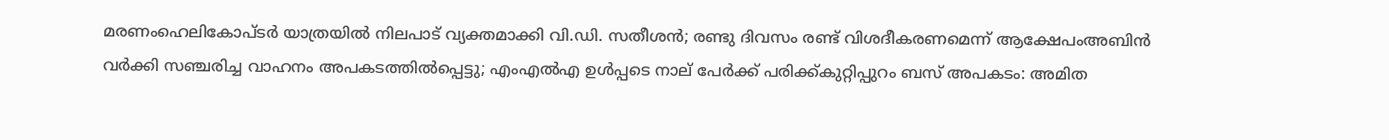മരണംഹെലികോപ്ടർ യാത്രയിൽ നിലപാട് വ്യക്തമാക്കി വി.ഡി. സതീശൻ; രണ്ടു ദിവസം രണ്ട് വിശദീകരണമെന്ന് ആക്ഷേപംഅബിന്‍ വര്‍ക്കി സഞ്ചരിച്ച വാഹനം അപകടത്തില്‍പ്പെട്ടു; എംഎല്‍എ ഉള്‍പ്പടെ നാല് പേര്‍ക്ക് പരിക്ക്കുറ്റിപ്പുറം ബസ് അപകടം: അമിത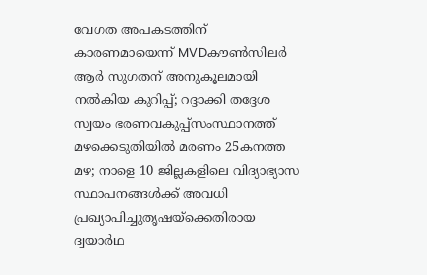വേഗത അപകടത്തിന് കാരണമായെന്ന് MVDകൗൺസിലർ ആർ സുഗതന് അനുകൂലമായി നല്‍കിയ കുറിപ്പ്; റദ്ദാക്കി തദ്ദേശ സ്വയം ഭരണവകുപ്പ്സംസ്ഥാനത്ത് മഴക്കെടുതിയിൽ മരണം 25കനത്ത മഴ; നാളെ 10 ജില്ലകളിലെ വിദ്യാഭ്യാസ സ്ഥാപനങ്ങൾക്ക് അവധി പ്രഖ്യാപിച്ചുതൃഷയ്‌ക്കെതിരായ ദ്വയാര്‍ഥ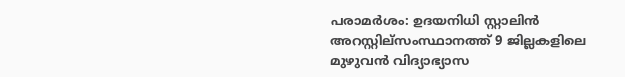പരാമര്‍ശം: ഉദയനിധി സ്റ്റാലിന്‍ അറസ്റ്റില്സംസ്ഥാനത്ത് 9 ജില്ലകളിലെ മുഴുവൻ വിദ്യാഭ്യാസ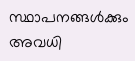സ്ഥാപനങ്ങൾക്കും അവധി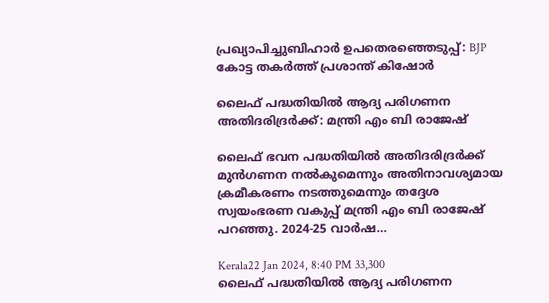പ്രഖ്യാപിച്ചുബിഹാർ ഉപതെരഞ്ഞെടുപ്പ്: BJP കോട്ട തകര്‍ത്ത് പ്രശാന്ത് കിഷോർ

ലൈഫ് പദ്ധതിയില്‍ ആദ്യ പരിഗണന അതിദരിദ്രര്‍ക്ക്: മന്ത്രി എം ബി രാജേഷ്

ലൈഫ് ഭവന പദ്ധതിയില്‍ അതിദരിദ്രര്‍ക്ക് മുന്‍ഗണന നല്‍കുമെന്നും അതിനാവശ്യമായ ക്രമീകരണം നടത്തുമെന്നും തദ്ദേശ സ്വയംഭരണ വകുപ്പ് മന്ത്രി എം ബി രാജേഷ് പറഞ്ഞു. 2024-25 വാര്‍ഷ…

Kerala22 Jan 2024, 8:40 PM 33,300
ലൈഫ് പദ്ധതിയില്‍ ആദ്യ പരിഗണന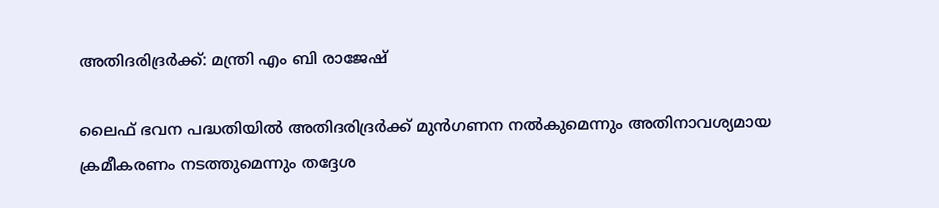അതിദരിദ്രര്‍ക്ക്: മന്ത്രി എം ബി രാജേഷ്

ലൈഫ് ഭവന പദ്ധതിയില്‍ അതിദരിദ്രര്‍ക്ക് മുന്‍ഗണന നല്‍കുമെന്നും അതിനാവശ്യമായ ക്രമീകരണം നടത്തുമെന്നും തദ്ദേശ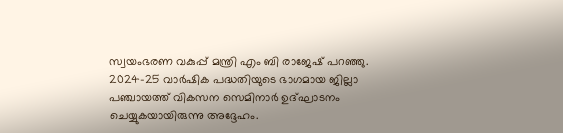സ്വയംഭരണ വകുപ്പ് മന്ത്രി എം ബി രാജേഷ് പറഞ്ഞു. 2024-25 വാര്‍ഷിക പദ്ധതിയുടെ ഭാഗമായ ജില്ലാ പഞ്ചായത്ത് വികസന സെമിനാര്‍ ഉദ്ഘാടനം ചെയ്യുകയായിരുന്നു അദ്ദേഹം.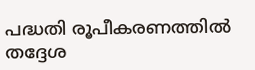പദ്ധതി രൂപീകരണത്തില്‍ തദ്ദേശ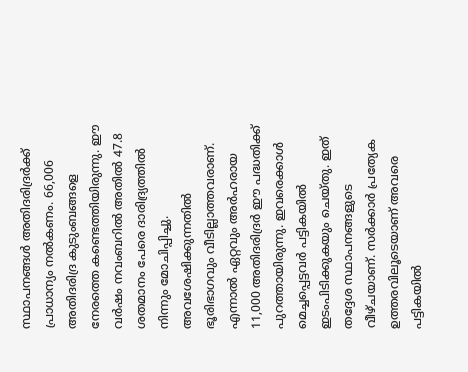സ്ഥാപനങ്ങള്‍ അതിദരിദ്രര്‍ക്ക് പ്രാധാന്യം നല്‍കണം. 66,006 അതിദരിദ്ര കുടുംബങ്ങളെ നേരത്തെ കണ്ടെത്തിയിരുന്നു. ഈ വര്‍ഷം നവംബറില്‍ അതില്‍ 47.8 ശതമാനം പേരെ ദാരിദ്ര്യത്തില്‍ നിന്നും മോചിപ്പിച്ചു. അവശേഷിക്കുന്നതില്‍ ഭൂരിഭാഗവും വീടില്ലാത്തവരാണ്. എന്നാല്‍ ഏറ്റവും അര്‍ഹരായ 11,000 അതിദരിദ്രര്‍ ഈ പദ്ധതിക്ക് പുറത്തായിരുന്നു. ഇവരെക്കാള്‍ മെച്ചപ്പെട്ടവര്‍ പട്ടികയില്‍ ഇടംപിടിക്കുകയും ചെയ്തു. ഇത് തദ്ദേശ സ്ഥാപനങ്ങളുടെ വീഴ്ചയാണ്. സര്‍ക്കാര്‍ പ്രത്യേക ഉത്തരവിലൂടെയാണ് അവരെ പട്ടികയില്‍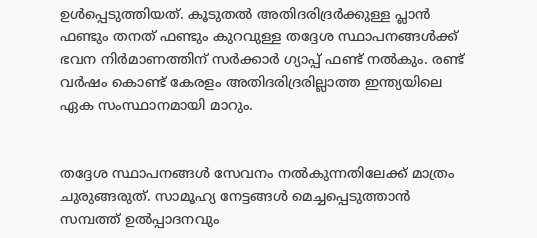ഉള്‍പ്പെടുത്തിയത്. കൂടുതല്‍ അതിദരിദ്രര്‍ക്കുള്ള പ്ലാന്‍ ഫണ്ടും തനത് ഫണ്ടും കുറവുള്ള തദ്ദേശ സ്ഥാപനങ്ങള്‍ക്ക് ഭവന നിര്‍മാണത്തിന് സര്‍ക്കാര്‍ ഗ്യാപ്പ് ഫണ്ട് നല്‍കും. രണ്ട് വര്‍ഷം കൊണ്ട് കേരളം അതിദരിദ്രരില്ലാത്ത ഇന്ത്യയിലെ ഏക സംസ്ഥാനമായി മാറും.


തദ്ദേശ സ്ഥാപനങ്ങള്‍ സേവനം നല്‍കുന്നതിലേക്ക് മാത്രം ചുരുങ്ങരുത്. സാമൂഹ്യ നേട്ടങ്ങള്‍ മെച്ചപ്പെടുത്താന്‍ സമ്പത്ത് ഉല്‍പ്പാദനവും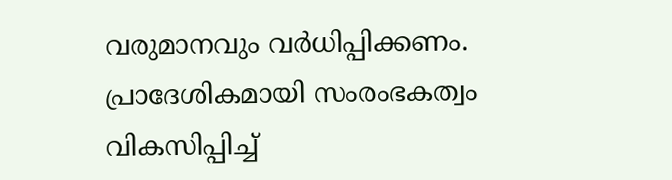വരുമാനവും വര്‍ധിപ്പിക്കണം. പ്രാദേശികമായി സംരംഭകത്വം വികസിപ്പിച്ച്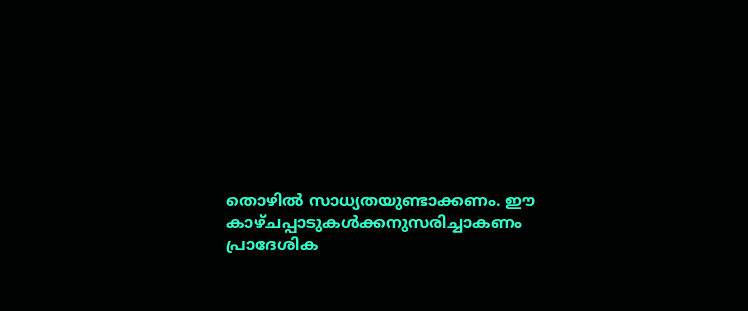തൊഴില്‍ സാധ്യതയുണ്ടാക്കണം. ഈ കാഴ്ചപ്പാടുകള്‍ക്കനുസരിച്ചാകണം പ്രാദേശിക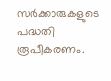സര്‍ക്കാരുകളുടെ പദ്ധതി രൂപീകരണം.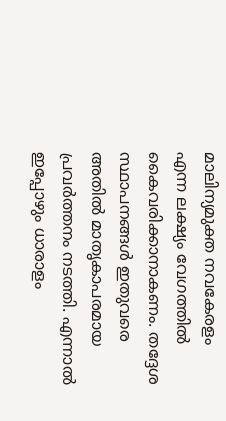മാലിന്യമുക്ത നവകേരളം എന്ന ലക്ഷ്യം വേഗത്തില്‍ കൈവരിക്കാനാകണം. തദ്ദേശ സ്ഥാപനങ്ങള്‍ ഇതുവരെ അതില്‍ മാതൃകാപരമായ പ്രവര്‍ത്തനം നടത്തി. എന്നാല്‍ ഇപ്പോഴും ധാരാളം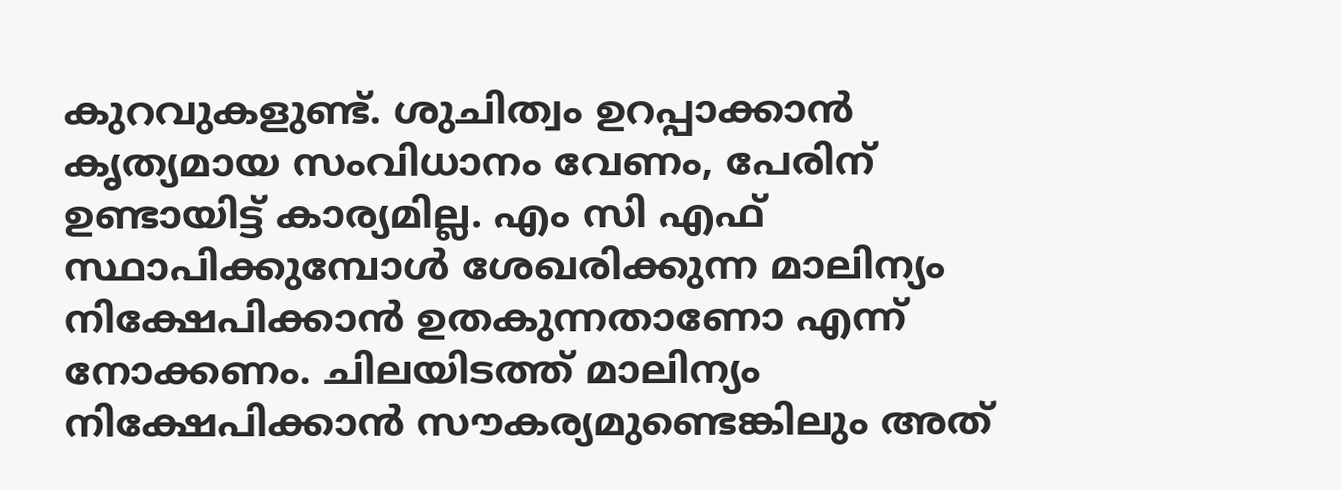കുറവുകളുണ്ട്. ശുചിത്വം ഉറപ്പാക്കാന്‍ കൃത്യമായ സംവിധാനം വേണം, പേരിന് ഉണ്ടായിട്ട് കാര്യമില്ല. എം സി എഫ് സ്ഥാപിക്കുമ്പോള്‍ ശേഖരിക്കുന്ന മാലിന്യം നിക്ഷേപിക്കാന്‍ ഉതകുന്നതാണോ എന്ന് നോക്കണം. ചിലയിടത്ത് മാലിന്യം നിക്ഷേപിക്കാന്‍ സൗകര്യമുണ്ടെങ്കിലും അത്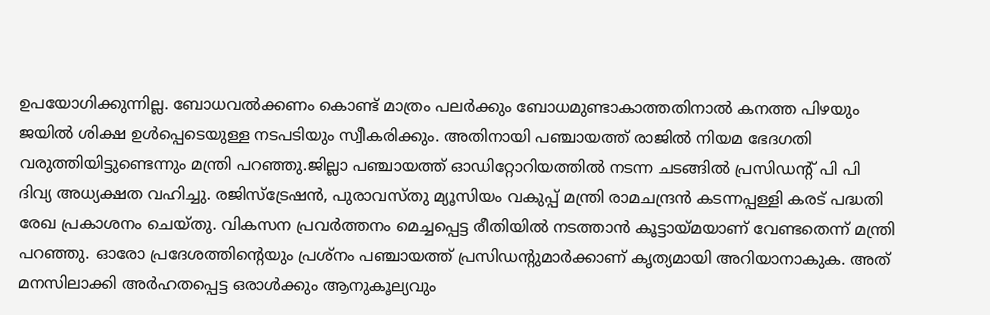ഉപയോഗിക്കുന്നില്ല. ബോധവല്‍ക്കണം കൊണ്ട് മാത്രം പലര്‍ക്കും ബോധമുണ്ടാകാത്തതിനാല്‍ കനത്ത പിഴയും ജയില്‍ ശിക്ഷ ഉള്‍പ്പെടെയുള്ള നടപടിയും സ്വീകരിക്കും. അതിനായി പഞ്ചായത്ത് രാജില്‍ നിയമ ഭേദഗതി വരുത്തിയിട്ടുണ്ടെന്നും മന്ത്രി പറഞ്ഞു.ജില്ലാ പഞ്ചായത്ത് ഓഡിറ്റോറിയത്തില്‍ നടന്ന ചടങ്ങില്‍ പ്രസിഡന്റ് പി പി ദിവ്യ അധ്യക്ഷത വഹിച്ചു. രജിസ്‌ട്രേഷന്‍, പുരാവസ്തു മ്യൂസിയം വകുപ്പ് മന്ത്രി രാമചന്ദ്രന്‍ കടന്നപ്പള്ളി കരട് പദ്ധതി രേഖ പ്രകാശനം ചെയ്തു. വികസന പ്രവര്‍ത്തനം മെച്ചപ്പെട്ട രീതിയില്‍ നടത്താന്‍ കൂട്ടായ്മയാണ് വേണ്ടതെന്ന് മന്ത്രി പറഞ്ഞു. ഓരോ പ്രദേശത്തിന്റെയും പ്രശ്നം പഞ്ചായത്ത് പ്രസിഡന്റുമാര്‍ക്കാണ് കൃത്യമായി അറിയാനാകുക. അത് മനസിലാക്കി അര്‍ഹതപ്പെട്ട ഒരാള്‍ക്കും ആനുകൂല്യവും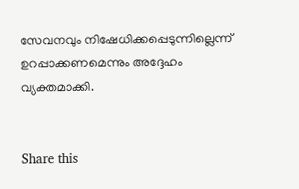സേവനവും നിഷേധിക്കപ്പെടുന്നില്ലെന്ന് ഉറപ്പാക്കണമെന്നും അദ്ദേഹം വ്യക്തമാക്കി.


Share this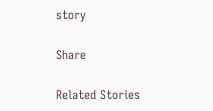story

Share

Related Stories